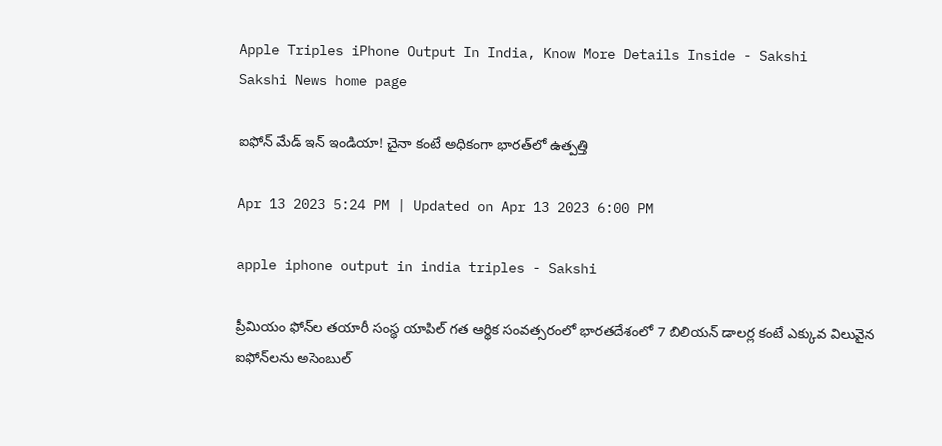Apple Triples iPhone Output In India, Know More Details Inside - Sakshi
Sakshi News home page

ఐఫోన్‌ మేడ్‌ ఇన్‌ ఇండియా! చైనా కంటే అధికంగా భారత్‌లో ఉత్పత్తి

Apr 13 2023 5:24 PM | Updated on Apr 13 2023 6:00 PM

apple iphone output in india triples - Sakshi

ప్రీమియం ఫోన్‌ల తయారీ సంస్థ యాపిల్‌ గత ఆర్థిక సంవత్సరంలో భారతదేశంలో 7 బిలియన్‌ డాలర్ల కంటే ఎక్కువ విలువైన ఐఫోన్‌లను అసెంబుల్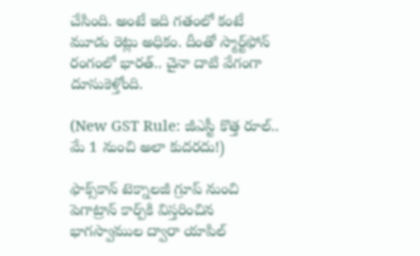చేసింది. అంటే ఇది గతంలో కంటే మూడు రెట్లు అధికం. దీంతో స్మార్ట్‌ఫోన్ రంగంలో భారత్‌.. చైనా దాటి వేగంగా దూసుకెళ్తోంది.

(New GST Rule: జీఎస్టీ కొత్త రూల్‌.. మే 1 నుంచి అలా కుదరదు!)

ఫాక్స్‌కాన్‌ టెక్నాలజీ గ్రూప్‌ నుంచి పెగాట్రాన్‌ కార్ప్‌కి విస్తరించిన భాగస్వాముల ద్వారా యాపిల్‌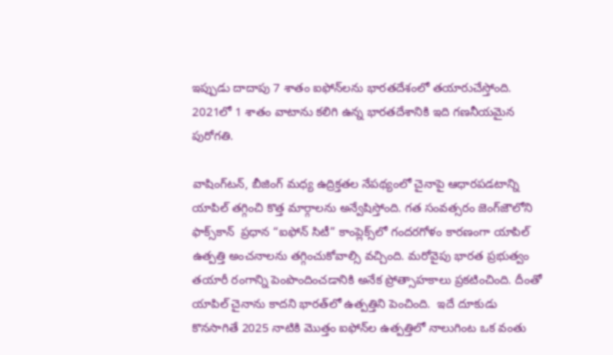ఇప్పుడు దాదాపు 7 శాతం ఐఫోన్‌లను భారతదేశంలో తయారుచేస్తోంది. 2021లో 1 శాతం వాటాను కలిగి ఉన్న భారతదేశానికి ఇది గణనీయమైన పురోగతి.

వాషింగ్‌టన్‌, బీజింగ్ మధ్య ఉద్రిక్తతల నేపథ్యంలో చైనాపై ఆధారపడటాన్ని యాపిల్‌ తగ్గించి కొత్త మార్గాలను అన్వేషిస్తోంది. గత సంవత్సరం జెంగ్‌జౌలోని ఫాక్స్‌కాన్  ప్రధాన “ఐఫోన్ సిటీ” కాంప్లెక్స్‌లో గందరగోళం కారణంగా యాపిల్‌ ఉత్పత్తి అంచనాలను తగ్గించుకోవాల్సి వచ్చింది. మరోవైపు భారత ప్రభుత్వం తయారీ రంగాన్ని పెంపొందించడానికి అనేక ప్రోత్సాహకాలు ప్రకటించింది. దీంతో యాపిల్‌ చైనాను కాదని భారత్‌లో ఉత్పత్తిని పెంచింది.  ఇదే దూకుడు కొనసాగితే 2025 నాటికి మొత్తం ఐఫోన్‌ల ఉత్పత్తిలో నాలుగింట ఒక వంతు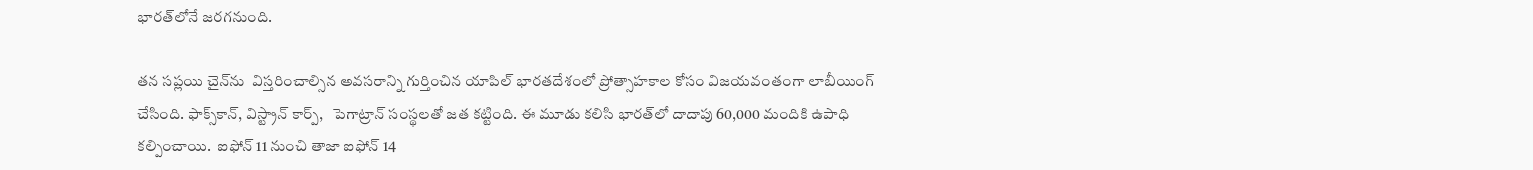భారత్‌లోనే జరగనుంది.

తన సప్లయి చైన్‌ను  విస్తరించాల్సిన అవసరాన్ని గుర్తించిన యాపిల్‌ భారతదేశంలో ప్రోత్సాహకాల కోసం విజయవంతంగా లాబీయింగ్ చేసింది. ఫాక్స్‌కాన్, విస్ట్రాన్ కార్ప్,   పెగాట్రాన్‌ సంస్థలతో జత కట్టింది. ఈ మూడు కలిసి భారత్‌లో దాదాపు 60,000 మందికి ఉపాధి కల్పించాయి.  ఐఫోన్‌ 11 నుంచి తాజా ఐఫోన్‌ 14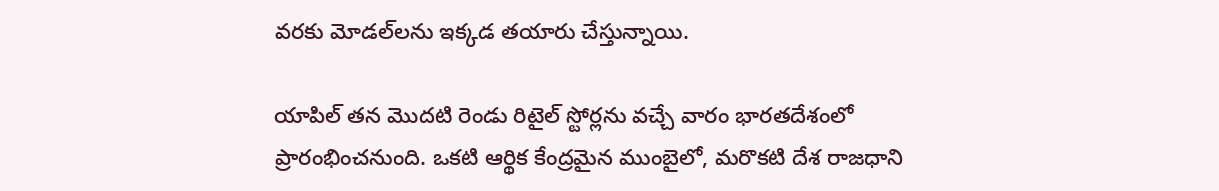వరకు మోడల్‌లను ఇక్కడ తయారు చేస్తున్నాయి.

యాపిల్ తన మొదటి రెండు రిటైల్ స్టోర్లను వచ్చే వారం భారతదేశంలో ప్రారంభించనుంది. ఒకటి ఆర్థిక కేంద్రమైన ముంబైలో, మరొకటి దేశ రాజధాని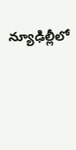న్యూఢిల్లీలో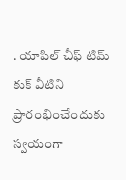. యాపిల్‌ చీఫ్ టిమ్ కుక్ వీటిని ప్రారంభించేందుకు స్వయంగా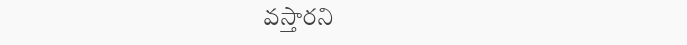వస్తారని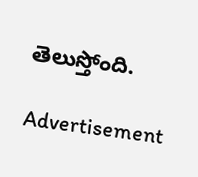తెలుస్తోంది.

Advertisement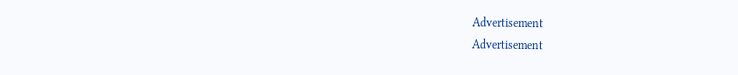Advertisement
Advertisement